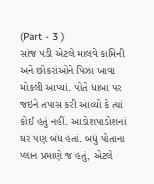(Part - 3 )
સાંજ પડી એટલે માલવે કામિની અને છોકરાંઓને પિઝા ખાવા મોકલી આપ્યાં. પોતે ધાબા પર જઇને તપાસ કરી આવ્યો કે ત્યાં કોઈ હતું નહીં. આડોશપાડોશનાં ઘર પણ બંધ હતાં. બધું પોતાના પ્લાન પ્રમાણે જ હતું, એટલે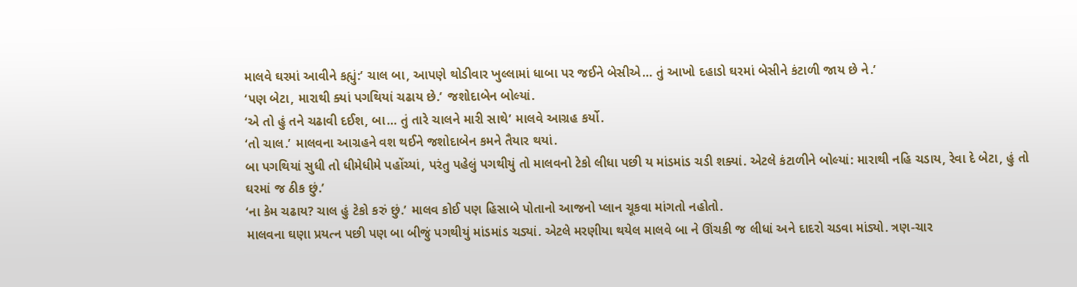માલવે ઘરમાં આવીને કહ્યું:’ ચાલ બા, આપણે થોડીવાર ખુલ્લામાં ધાબા પર જઈને બેસીએ… તું આખો દહાડો ઘરમાં બેસીને કંટાળી જાય છે ને.’
‘પણ બેટા, મારાથી ક્યાં પગથિયાં ચઢાય છે.’ જશોદાબેન બોલ્યાં.
‘એ તો હું તને ચઢાવી દઈશ, બા… તું તારે ચાલને મારી સાથે’ માલવે આગ્રહ કર્યો.
‘તો ચાલ.’ માલવના આગ્રહને વશ થઈને જશોદાબેન કમને તૈયાર થયાં.
બા પગથિયાં સુધી તો ધીમેધીમે પહોંચ્યાં, પરંતુ પહેલું પગથીયું તો માલવનો ટેકો લીધા પછી ય માંડમાંડ ચડી શક્યાં. એટલે કંટાળીને બોલ્યાં: મારાથી નહિ ચડાય, રેવા દે બેટા, હું તો ઘરમાં જ ઠીક છું.’
‘ના કેમ ચઢાય? ચાલ હું ટેકો કરું છું.’ માલવ કોઈ પણ હિસાબે પોતાનો આજનો પ્લાન ચૂકવા માંગતો નહોતો.
માલવના ઘણા પ્રયત્ન પછી પણ બા બીજું પગથીયું માંડમાંડ ચડ્યાં. એટલે મરણીયા થયેલ માલવે બા ને ઊંચકી જ લીધાં અને દાદરો ચડવા માંડ્યો. ત્રણ-ચાર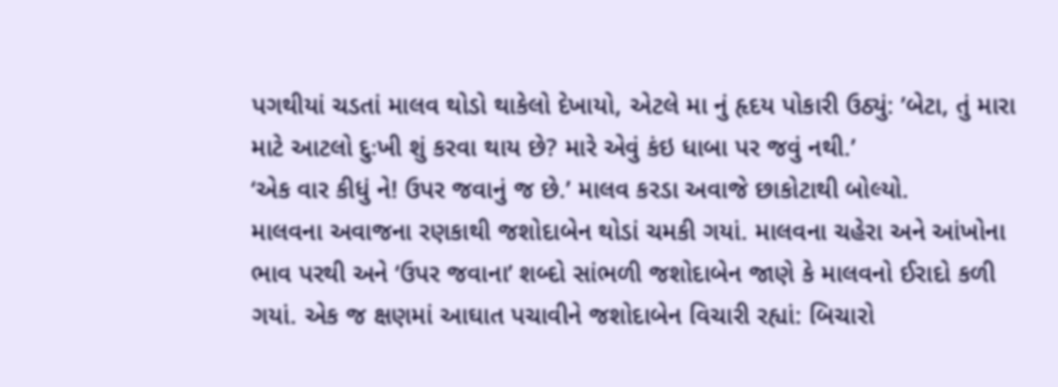પગથીયાં ચડતાં માલવ થોડો થાકેલો દેખાયો, એટલે મા નું હૃદય પોકારી ઉઠ્યું: ’બેટા, તું મારા માટે આટલો દુઃખી શું કરવા થાય છે? મારે એવું કંઇ ધાબા પર જવું નથી.’
‘એક વાર કીધું ને! ઉપર જવાનું જ છે.’ માલવ કરડા અવાજે છાકોટાથી બોલ્યો.
માલવના અવાજના રણકાથી જશોદાબેન થોડાં ચમકી ગયાં. માલવના ચહેરા અને આંખોના ભાવ પરથી અને ‘ઉપર જવાના’ શબ્દો સાંભળી જશોદાબેન જાણે કે માલવનો ઈરાદો કળી ગયાં. એક જ ક્ષણમાં આઘાત પચાવીને જશોદાબેન વિચારી રહ્યાં: બિચારો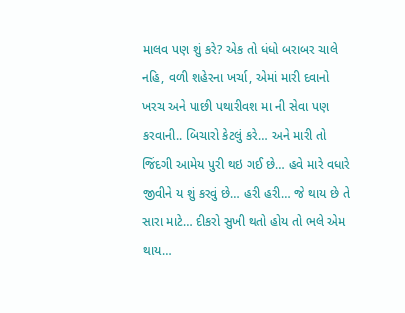માલવ પણ શું કરે? એક તો ધંધો બરાબર ચાલે નહિ, વળી શહેરના ખર્ચા, એમાં મારી દવાનો ખરચ અને પાછી પથારીવશ મા ની સેવા પણ કરવાની.. બિચારો કેટલું કરે… અને મારી તો જિંદગી આમેય પુરી થઇ ગઈ છે… હવે મારે વધારે જીવીને ય શું કરવું છે… હરી હરી… જે થાય છે તે સારા માટે… દીકરો સુખી થતો હોય તો ભલે એમ થાય…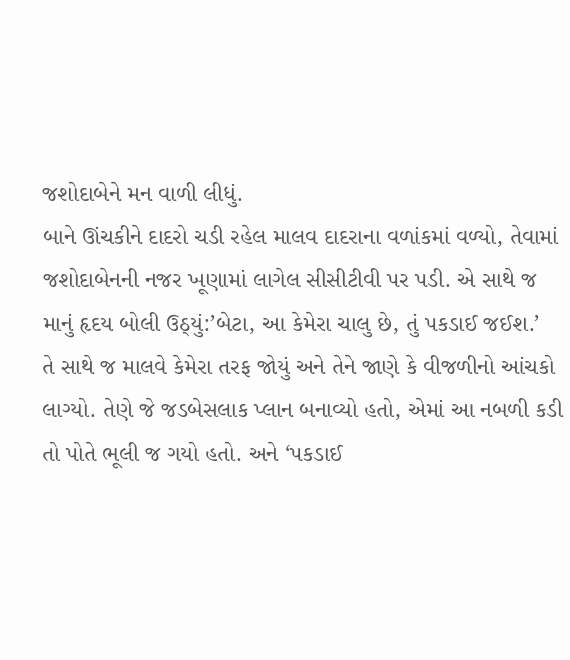જશોદાબેને મન વાળી લીધું.
બાને ઊંચકીને દાદરો ચડી રહેલ માલવ દાદરાના વળાંકમાં વળ્યો, તેવામાં જશોદાબેનની નજર ખૂણામાં લાગેલ સીસીટીવી પર પડી. એ સાથે જ માનું હૃદય બોલી ઉઠ્યું:’બેટા, આ કેમેરા ચાલુ છે, તું પકડાઈ જઈશ.’
તે સાથે જ માલવે કેમેરા તરફ જોયું અને તેને જાણે કે વીજળીનો આંચકો લાગ્યો. તેણે જે જડબેસલાક પ્લાન બનાવ્યો હતો, એમાં આ નબળી કડી તો પોતે ભૂલી જ ગયો હતો. અને ‘પકડાઈ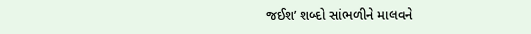જઈશ’ શબ્દો સાંભળીને માલવને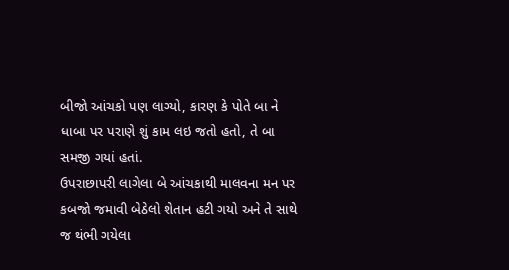બીજો આંચકો પણ લાગ્યો, કારણ કે પોતે બા ને ધાબા પર પરાણે શું કામ લઇ જતો હતો, તે બા સમજી ગયાં હતાં.
ઉપરાછાપરી લાગેલા બે આંચકાથી માલવના મન પર કબજો જમાવી બેઠેલો શેતાન હટી ગયો અને તે સાથે જ થંભી ગયેલા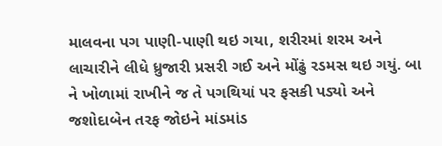માલવના પગ પાણી-પાણી થઇ ગયા, શરીરમાં શરમ અને લાચારીને લીધે ધ્રુજારી પ્રસરી ગઈ અને મોંઢું રડમસ થઇ ગયું. બા ને ખોળામાં રાખીને જ તે પગથિયાં પર ફસકી પડ્યો અને જશોદાબેન તરફ જોઇને માંડમાંડ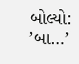બોલ્યો: ’બા…’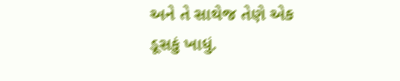અને તે સાથેજ તેણે એક ડૂસકું ખાધું.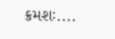ક્રમશઃ....